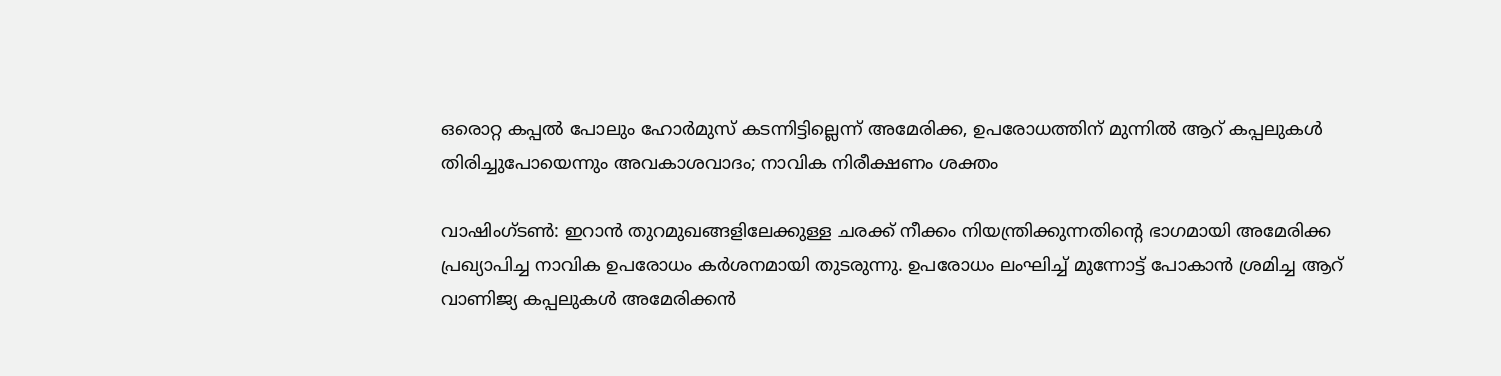ഒരൊറ്റ കപ്പൽ പോലും ഹോർമുസ് കടന്നിട്ടില്ലെന്ന് അമേരിക്ക, ഉപരോധത്തിന് മുന്നിൽ ആറ് കപ്പലുകൾ തിരിച്ചുപോയെന്നും അവകാശവാദം; നാവിക നിരീക്ഷണം ശക്തം

വാഷിംഗ്ടൺ: ഇറാൻ തുറമുഖങ്ങളിലേക്കുള്ള ചരക്ക് നീക്കം നിയന്ത്രിക്കുന്നതിന്റെ ഭാഗമായി അമേരിക്ക പ്രഖ്യാപിച്ച നാവിക ഉപരോധം കർശനമായി തുടരുന്നു. ഉപരോധം ലംഘിച്ച് മുന്നോട്ട് പോകാൻ ശ്രമിച്ച ആറ് വാണിജ്യ കപ്പലുകൾ അമേരിക്കൻ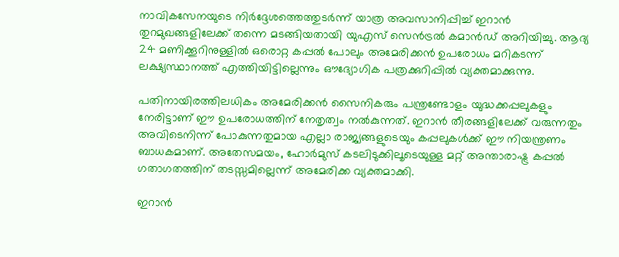നാവികസേനയുടെ നിർദ്ദേശത്തെത്തുടർന്ന് യാത്ര അവസാനിപ്പിച്ച് ഇറാൻ തുറമുഖങ്ങളിലേക്ക് തന്നെ മടങ്ങിയതായി യുഎസ് സെൻട്രൽ കമാൻഡ് അറിയിച്ചു. ആദ്യ 24 മണിക്കൂറിനുള്ളിൽ ഒരൊറ്റ കപ്പൽ പോലും അമേരിക്കൻ ഉപരോധം മറികടന്ന് ലക്ഷ്യസ്ഥാനത്ത് എത്തിയിട്ടില്ലെന്നും ഔദ്യോഗിക പത്രക്കുറിപ്പിൽ വ്യക്തമാക്കുന്നു.

പതിനായിരത്തിലധികം അമേരിക്കൻ സൈനികരും പന്ത്രണ്ടോളം യുദ്ധക്കപ്പലുകളും നേരിട്ടാണ് ഈ ഉപരോധത്തിന് നേതൃത്വം നൽകുന്നത്. ഇറാൻ തീരങ്ങളിലേക്ക് വരുന്നതും അവിടെനിന്ന് പോകുന്നതുമായ എല്ലാ രാജ്യങ്ങളുടെയും കപ്പലുകൾക്ക് ഈ നിയന്ത്രണം ബാധകമാണ്. അതേസമയം, ഹോർമുസ് കടലിടുക്കിലൂടെയുള്ള മറ്റ് അന്താരാഷ്ട്ര കപ്പൽ ഗതാഗതത്തിന് തടസ്സമില്ലെന്ന് അമേരിക്ക വ്യക്തമാക്കി.

ഇറാൻ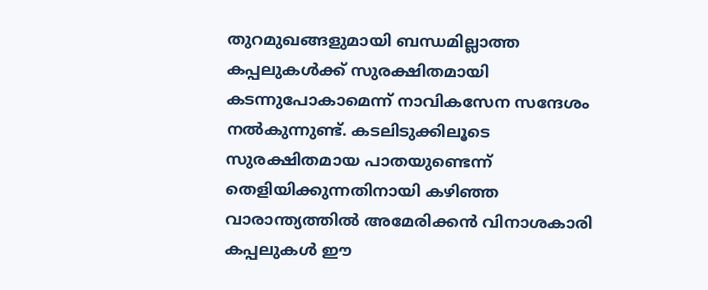തുറമുഖങ്ങളുമായി ബന്ധമില്ലാത്ത കപ്പലുകൾക്ക് സുരക്ഷിതമായി കടന്നുപോകാമെന്ന് നാവികസേന സന്ദേശം നൽകുന്നുണ്ട്. കടലിടുക്കിലൂടെ സുരക്ഷിതമായ പാതയുണ്ടെന്ന് തെളിയിക്കുന്നതിനായി കഴിഞ്ഞ വാരാന്ത്യത്തിൽ അമേരിക്കൻ വിനാശകാരി കപ്പലുകൾ ഈ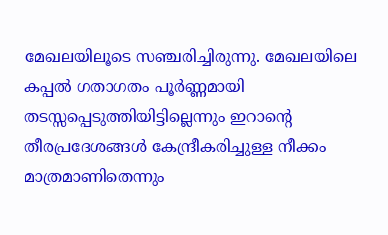മേഖലയിലൂടെ സഞ്ചരിച്ചിരുന്നു. മേഖലയിലെ കപ്പൽ ഗതാഗതം പൂർണ്ണമായി തടസ്സപ്പെടുത്തിയിട്ടില്ലെന്നും ഇറാന്റെ തീരപ്രദേശങ്ങൾ കേന്ദ്രീകരിച്ചുള്ള നീക്കം മാത്രമാണിതെന്നും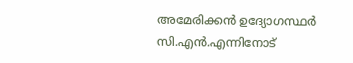അമേരിക്കൻ ഉദ്യോഗസ്ഥർ സി.എൻ.എന്നിനോട്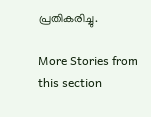പ്രതികരിച്ചു.

More Stories from this section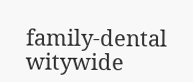family-dental
witywide